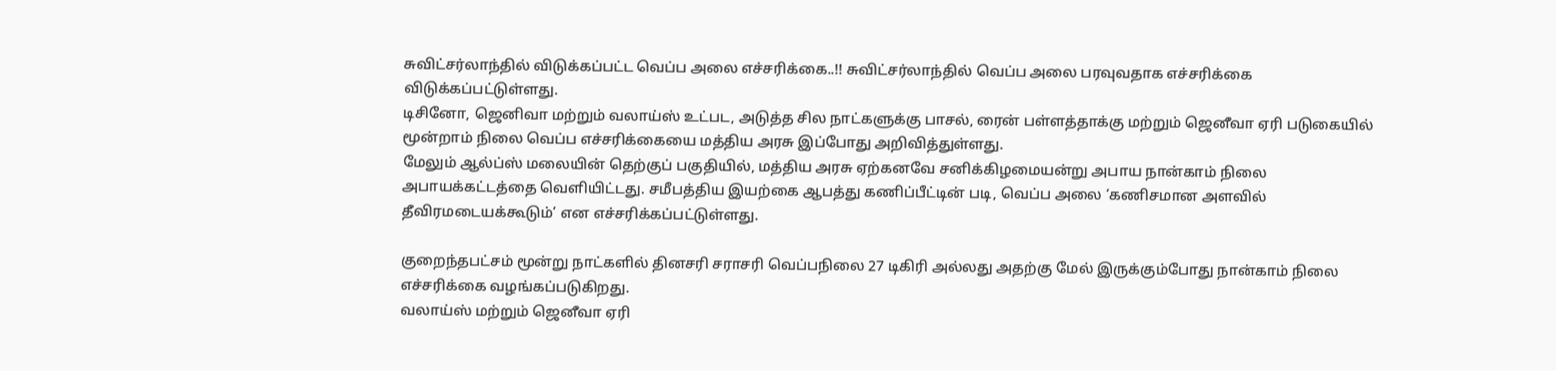சுவிட்சர்லாந்தில் விடுக்கப்பட்ட வெப்ப அலை எச்சரிக்கை..!! சுவிட்சர்லாந்தில் வெப்ப அலை பரவுவதாக எச்சரிக்கை விடுக்கப்பட்டுள்ளது.
டிசினோ, ஜெனிவா மற்றும் வலாய்ஸ் உட்பட, அடுத்த சில நாட்களுக்கு பாசல், ரைன் பள்ளத்தாக்கு மற்றும் ஜெனீவா ஏரி படுகையில் மூன்றாம் நிலை வெப்ப எச்சரிக்கையை மத்திய அரசு இப்போது அறிவித்துள்ளது.
மேலும் ஆல்ப்ஸ் மலையின் தெற்குப் பகுதியில், மத்திய அரசு ஏற்கனவே சனிக்கிழமையன்று அபாய நான்காம் நிலை அபாயக்கட்டத்தை வெளியிட்டது. சமீபத்திய இயற்கை ஆபத்து கணிப்பீட்டின் படி, வெப்ப அலை ‘கணிசமான அளவில் தீவிரமடையக்கூடும்’ என எச்சரிக்கப்பட்டுள்ளது.

குறைந்தபட்சம் மூன்று நாட்களில் தினசரி சராசரி வெப்பநிலை 27 டிகிரி அல்லது அதற்கு மேல் இருக்கும்போது நான்காம் நிலை எச்சரிக்கை வழங்கப்படுகிறது.
வலாய்ஸ் மற்றும் ஜெனீவா ஏரி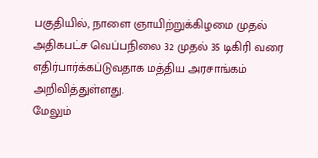பகுதியில், நாளை ஞாயிற்றுக்கிழமை முதல் அதிகபட்ச வெப்பநிலை 32 முதல் 35 டிகிரி வரை எதிர்பார்க்கப்டுவதாக மத்திய அரசாங்கம் அறிவித்துள்ளது.
மேலும்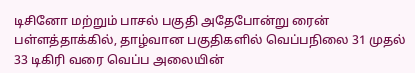டிசினோ மற்றும் பாசல் பகுதி அதேபோன்று ரைன் பள்ளத்தாக்கில், தாழ்வான பகுதிகளில் வெப்பநிலை 31 முதல் 33 டிகிரி வரை வெப்ப அலையின்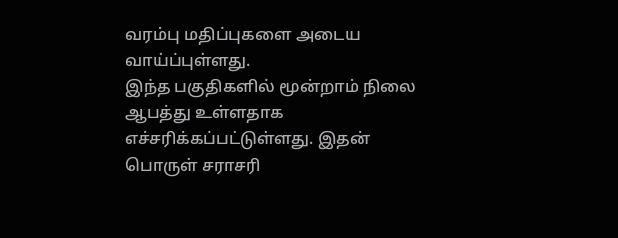வரம்பு மதிப்புகளை அடைய வாய்ப்புள்ளது.
இந்த பகுதிகளில் மூன்றாம் நிலை ஆபத்து உள்ளதாக எச்சரிக்கப்பட்டுள்ளது. இதன் பொருள் சராசரி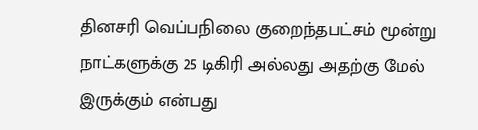தினசரி வெப்பநிலை குறைந்தபட்சம் மூன்று நாட்களுக்கு 25 டிகிரி அல்லது அதற்கு மேல் இருக்கும் என்பது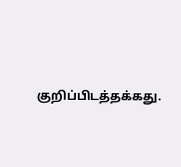குறிப்பிடத்தக்கது.